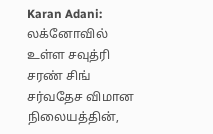Karan Adani: லக்னோவில் உள்ள சவுத்ரி சரண் சிங் சர்வதேச விமான நிலையத்தின்,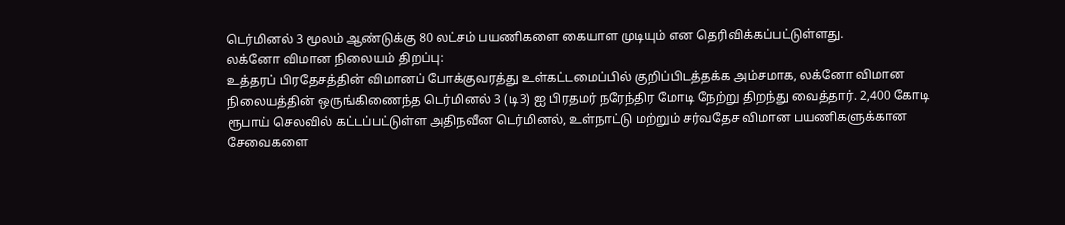டெர்மினல் 3 மூலம் ஆண்டுக்கு 80 லட்சம் பயணிகளை கையாள முடியும் என தெரிவிக்கப்பட்டுள்ளது.
லக்னோ விமான நிலையம் திறப்பு:
உத்தரப் பிரதேசத்தின் விமானப் போக்குவரத்து உள்கட்டமைப்பில் குறிப்பிடத்தக்க அம்சமாக, லக்னோ விமான நிலையத்தின் ஒருங்கிணைந்த டெர்மினல் 3 (டி3) ஐ பிரதமர் நரேந்திர மோடி நேற்று திறந்து வைத்தார். 2,400 கோடி ரூபாய் செலவில் கட்டப்பட்டுள்ள அதிநவீன டெர்மினல், உள்நாட்டு மற்றும் சர்வதேச விமான பயணிகளுக்கான சேவைகளை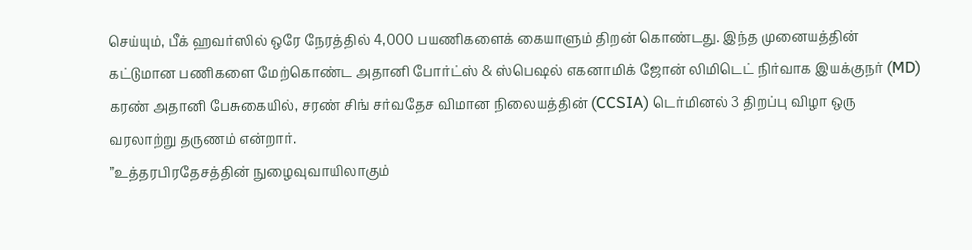செய்யும், பீக் ஹவர்ஸில் ஒரே நேரத்தில் 4,000 பயணிகளைக் கையாளும் திறன் கொண்டது. இந்த முனையத்தின் கட்டுமான பணிகளை மேற்கொண்ட அதானி போர்ட்ஸ் & ஸ்பெஷல் எகனாமிக் ஜோன் லிமிடெட் நிர்வாக இயக்குநர் (MD) கரண் அதானி பேசுகையில், சரண் சிங் சர்வதேச விமான நிலையத்தின் (CCSIA) டெர்மினல் 3 திறப்பு விழா ஒரு வரலாற்று தருணம் என்றார்.
”உத்தரபிரதேசத்தின் நுழைவுவாயிலாகும்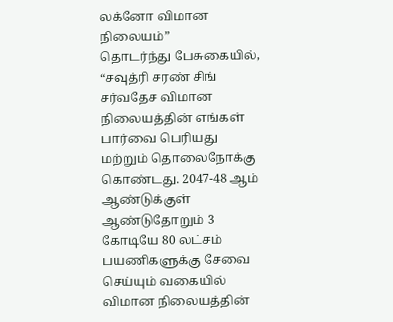லக்னோ விமான நிலையம்”
தொடர்ந்து பேசுகையில், “சவுத்ரி சரண் சிங் சர்வதேச விமான நிலையத்தின் எங்கள் பார்வை பெரியது மற்றும் தொலைநோக்கு கொண்டது. 2047-48 ஆம் ஆண்டுக்குள் ஆண்டுதோறும் 3 கோடியே 80 லட்சம் பயணிகளுக்கு சேவை செய்யும் வகையில் விமான நிலையத்தின்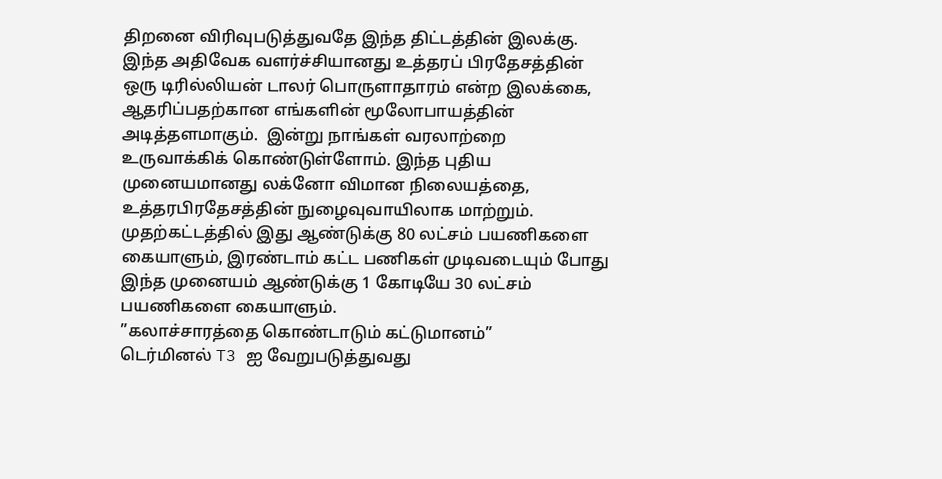திறனை விரிவுபடுத்துவதே இந்த திட்டத்தின் இலக்கு.  இந்த அதிவேக வளர்ச்சியானது உத்தரப் பிரதேசத்தின் ஒரு டிரில்லியன் டாலர் பொருளாதாரம் என்ற இலக்கை,  ஆதரிப்பதற்கான எங்களின் மூலோபாயத்தின் அடித்தளமாகும்.  இன்று நாங்கள் வரலாற்றை உருவாக்கிக் கொண்டுள்ளோம். இந்த புதிய முனையமானது லக்னோ விமான நிலையத்தை, உத்தரபிரதேசத்தின் நுழைவுவாயிலாக மாற்றும். முதற்கட்டத்தில் இது ஆண்டுக்கு 80 லட்சம் பயணிகளை கையாளும், இரண்டாம் கட்ட பணிகள் முடிவடையும் போது இந்த முனையம் ஆண்டுக்கு 1 கோடியே 30 லட்சம் பயணிகளை கையாளும்.
”கலாச்சாரத்தை கொண்டாடும் கட்டுமானம்”
டெர்மினல் T3 ஐ வேறுபடுத்துவது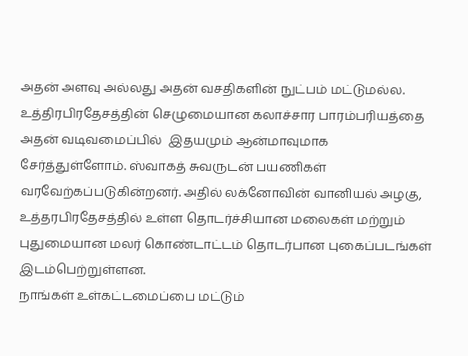அதன் அளவு அல்லது அதன் வசதிகளின் நுட்பம் மட்டுமல்ல. உத்திரபிரதேசத்தின் செழுமையான கலாச்சார பாரம்பரியத்தை அதன் வடிவமைப்பில்  இதயமும் ஆன்மாவுமாக சேர்த்துள்ளோம். ஸ்வாகத் சுவருடன் பயணிகள் வரவேற்கப்படுகின்றனர். அதில் லக்னோவின் வானியல் அழகு, உத்தரபிரதேசத்தில் உள்ள தொடர்ச்சியான மலைகள் மற்றும் புதுமையான மலர் கொண்டாட்டம் தொடர்பான புகைப்படங்கள் இடம்பெற்றுள்ளன.
நாங்கள் உள்கட்டமைப்பை மட்டும்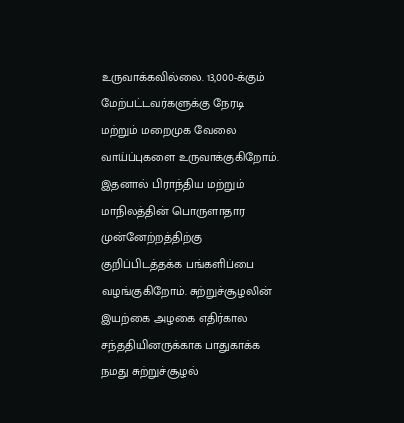உருவாக்கவில்லை. 13,000-க்கும் மேற்பட்டவர்களுக்கு நேரடி மற்றும் மறைமுக வேலை வாய்ப்புகளை உருவாக்குகிறோம். இதனால் பிராந்திய மற்றும் மாநிலத்தின் பொருளாதார முன்னேற்றத்திற்கு குறிப்பிடத்தக்க பங்களிப்பை வழங்குகிறோம். சுற்றுச்சூழலின் இயற்கை அழகை எதிர்கால சந்ததியினருக்காக பாதுகாக்க நமது சுற்றுச்சூழல்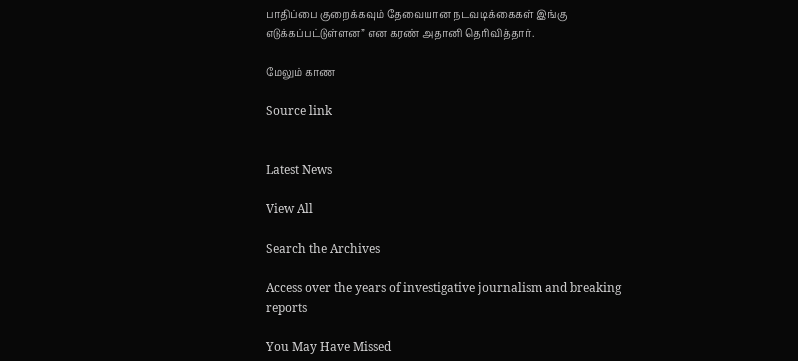பாதிப்பை குறைக்கவும் தேவையான நடவடிக்கைகள் இங்கு எடுக்கப்பட்டுள்ளன” என கரண் அதானி தெரிவித்தார்.

மேலும் காண

Source link


Latest News

View All

Search the Archives

Access over the years of investigative journalism and breaking reports

You May Have Missed